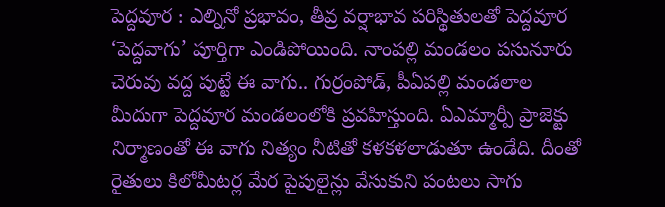పెద్దవూర : ఎల్నినో ప్రభావం, తీవ్ర వర్షాభావ పరిస్థితులతో పెద్దవూర ‘పెద్దవాగు’ పూర్తిగా ఎండిపోయింది. నాంపల్లి మండలం పసునూరు చెరువు వద్ద పుట్టే ఈ వాగు.. గుర్రంపోడ్, పీఏపల్లి మండలాల మీదుగా పెద్దవూర మండలంలోకి ప్రవహిస్తుంది. ఏఎమ్మార్పీ ప్రాజెక్టు నిర్మాణంతో ఈ వాగు నిత్యం నీటితో కళకళలాడుతూ ఉండేది. దీంతో రైతులు కిలోమీటర్ల మేర పైపులైన్లు వేసుకుని పంటలు సాగు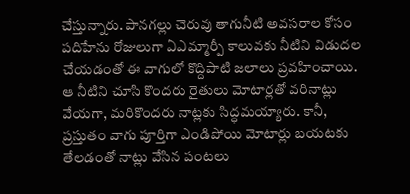చేస్తున్నారు. పానగల్లు చెరువు తాగునీటి అవసరాల కోసం పదిహేను రోజులుగా ఏఎమ్మార్పీ కాలువకు నీటిని విడుదల చేయడంతో ఈ వాగులో కొద్దిపాటి జలాలు ప్రవహించాయి. ఆ నీటిని చూసి కొందరు రైతులు మోటార్లతో వరినాట్లు వేయగా, మరికొందరు నాట్లకు సిద్ధమయ్యారు. కానీ, ప్రస్తుతం వాగు పూర్తిగా ఎండిపోయి మోటార్లు బయటకు తేలడంతో నాట్లు వేసిన పంటలు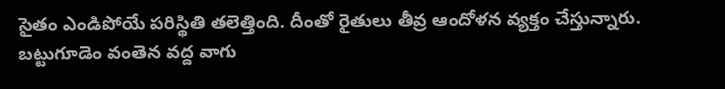సైతం ఎండిపోయే పరిస్థితి తలెత్తింది. దీంతో రైతులు తీవ్ర ఆందోళన వ్యక్తం చేస్తున్నారు.
బట్టుగూడెం వంతెన వద్ద వాగు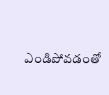ఎండిపోవడంతో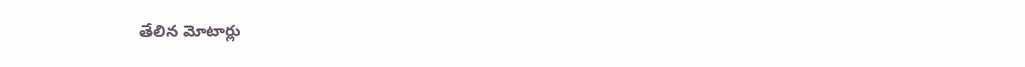తేలిన మోటార్లు